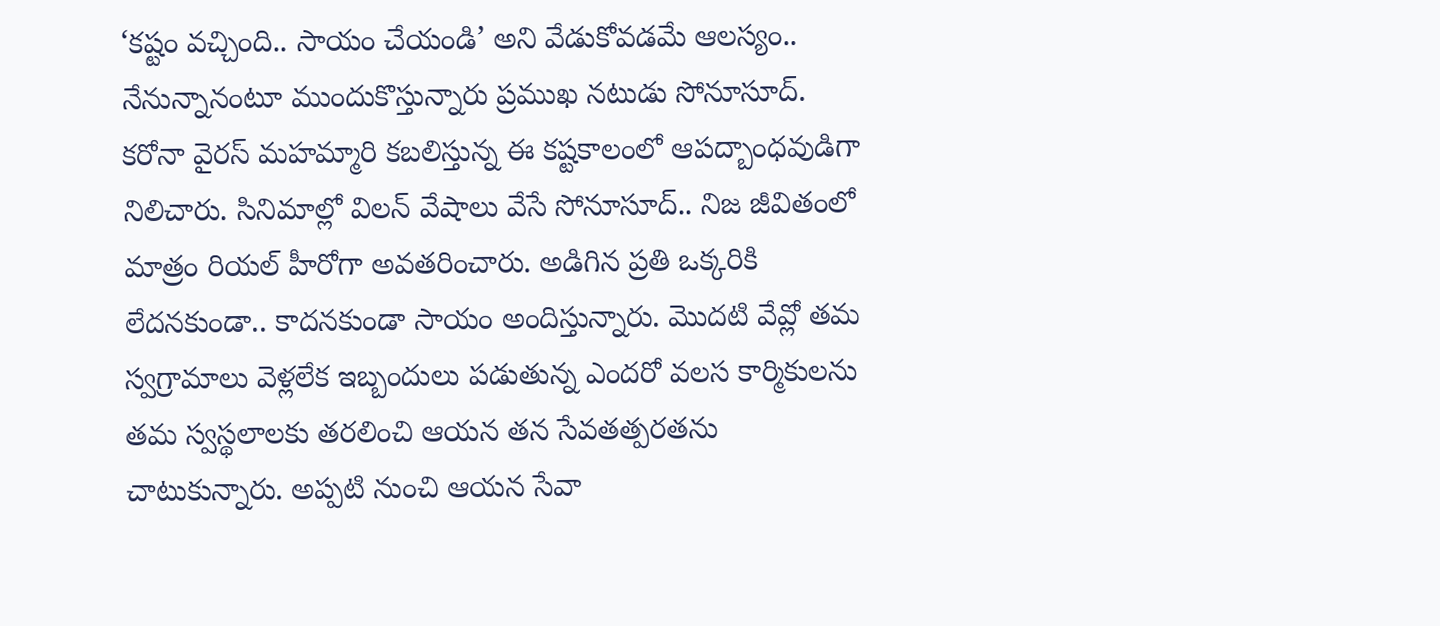‘కష్టం వచ్చింది.. సాయం చేయండి’ అని వేడుకోవడమే ఆలస్యం.. నేనున్నానంటూ ముందుకొస్తున్నారు ప్రముఖ నటుడు సోనూసూద్. కరోనా వైరస్ మహమ్మారి కబలిస్తున్న ఈ కష్టకాలంలో ఆపద్బాంధవుడిగా నిలిచారు. సినిమాల్లో విలన్ వేషాలు వేసే సోనూసూద్.. నిజ జీవితంలో మాత్రం రియల్ హీరోగా అవతరించారు. అడిగిన ప్రతి ఒక్కరికి లేదనకుండా.. కాదనకుండా సాయం అందిస్తున్నారు. మొదటి వేవ్లో తమ స్వగ్రామాలు వెళ్లలేక ఇబ్బందులు పడుతున్న ఎందరో వలస కార్మికులను తమ స్వస్థలాలకు తరలించి ఆయన తన సేవతత్పరతను చాటుకున్నారు. అప్పటి నుంచి ఆయన సేవా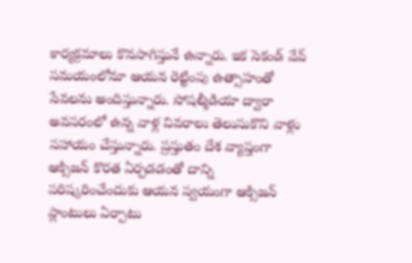కార్యక్రమాలు కొనసాగిస్తునే ఉన్నారు. ఇక సెకండ్ వేవ్ సమయంలోనూ ఆయన రెట్టింపు ఉత్సాహంతో సేవలను అందిస్తున్నారు. సోషల్మీడియా ద్వారా అవసరంలో ఉన్న వాళ్ల వివరాలు తెలుసుకొని వాళ్లు సహాయం చేస్తున్నారు. ప్రస్తుతం దేశ వ్యాప్తంగా ఆక్సిజన్ కొరత ఏర్పడడంతో దాన్ని పరిష్కరించేందుకు ఆయన స్వయంగా ఆక్సిజన్ ప్లాంటులు ఏర్పాటు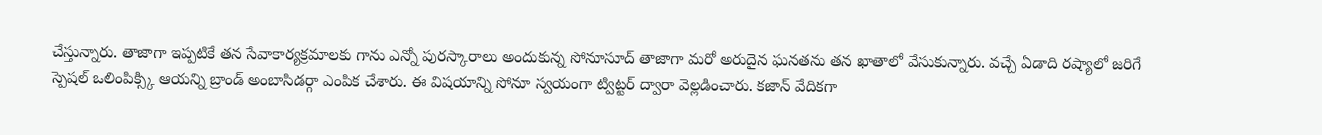చేస్తున్నారు. తాజాగా ఇప్పటికే తన సేవాకార్యక్రమాలకు గాను ఎన్నో పురస్కారాలు అందుకున్న సోనూసూద్ తాజాగా మరో అరుదైన ఘనతను తన ఖాతాలో వేసుకున్నారు. వచ్చే ఏడాది రష్యాలో జరిగే స్పెషల్ ఒలింపిక్స్కి ఆయన్ని బ్రాండ్ అంబాసిడర్గా ఎంపిక చేశారు. ఈ విషయాన్ని సోనూ స్వయంగా ట్విట్టర్ ద్వారా వెల్లడించారు. కజాన్ వేదికగా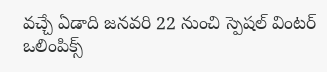వచ్చే ఏడాది జనవరి 22 నుంచి స్పెషల్ వింటర్ ఒలింపిక్స్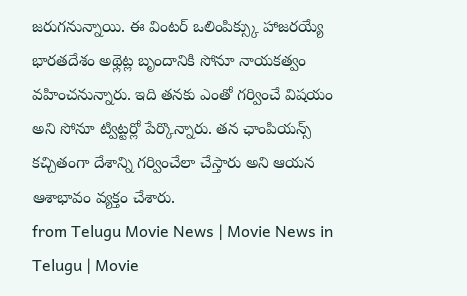జరుగనున్నాయి. ఈ వింటర్ ఒలింపిక్స్కు హాజరయ్యే భారతదేశం అథ్లెట్ల బృందానికి సోనూ నాయకత్వం వహించనున్నారు. ఇది తనకు ఎంతో గర్వించే విషయం అని సోనూ ట్విట్టర్లో పేర్కొన్నారు. తన ఛాంపియన్స్ కచ్చితంగా దేశాన్ని గర్వించేలా చేస్తారు అని ఆయన ఆశాభావం వ్యక్తం చేశారు.
from Telugu Movie News | Movie News in Telugu | Movie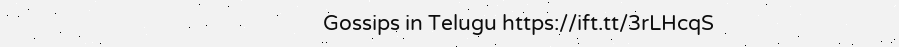Gossips in Telugu https://ift.tt/3rLHcqS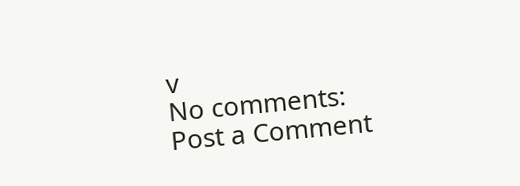v
No comments:
Post a Comment